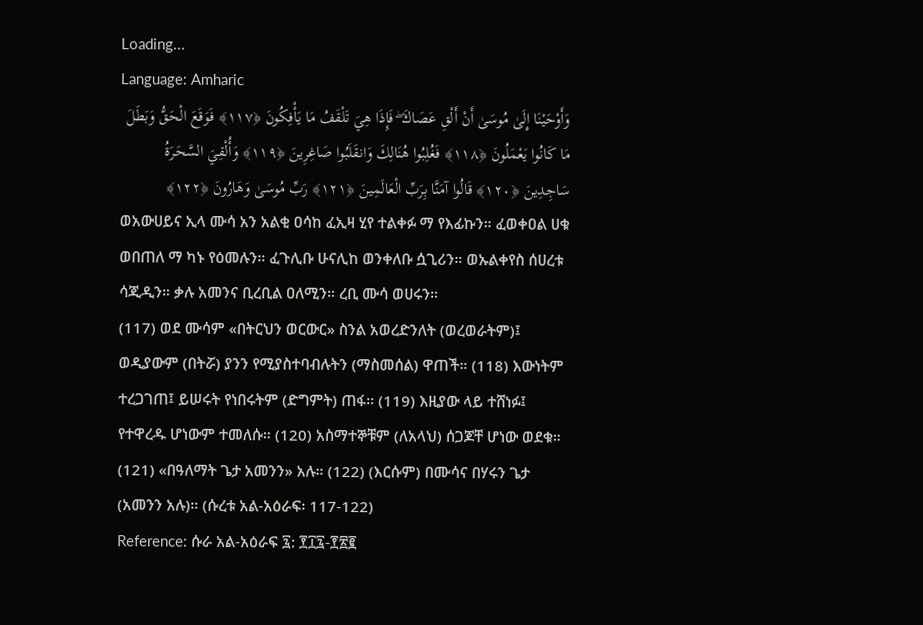Loading...
Language: Amharic
وَأَوْحَيْنَا إِلَىٰ مُوسَىٰ أَنْ أَلْقِ عَصَاكَ ۖ فَإِذَا هِيَ تَلْقَفُ مَا يَأْفِكُونَ ﴿١١٧﴾ فَوَقَعَ الْحَقُّ وَبَطَلَ مَا كَانُوا يَعْمَلُونَ ﴿١١٨﴾ فَغُلِبُوا هُنَالِكَ وَانقَلَبُوا صَاغِرِينَ ﴿١١٩﴾ وَأُلْقِيَ السَّحَرَةُ سَاجِدِينَ ﴿١٢٠﴾ قَالُوا آمَنَّا بِرَبِّ الْعَالَمِينَ ﴿١٢١﴾ رَبِّ مُوسَىٰ وَهَارُونَ ﴿١٢٢﴾
ወአውሀይና ኢላ ሙሳ አን አልቂ ዐሳከ ፈኢዛ ሂየ ተልቀፉ ማ የእፊኩን። ፈወቀዐል ሀቁ ወበጠለ ማ ካኑ የዕመሉን። ፈጉሊቡ ሁናሊከ ወንቀለቡ ሷጊሪን። ወኡልቀየስ ሰሀረቱ ሳጂዲን። ቃሉ አመንና ቢረቢል ዐለሚን። ረቢ ሙሳ ወሀሩን።
(117) ወደ ሙሳም «በትርህን ወርውር» ስንል አወረድንለት (ወረወራትም)፤ ወዲያውም (በትሯ) ያንን የሚያስተባብሉትን (ማስመሰል) ዋጠች። (118) እውነትም ተረጋገጠ፤ ይሠሩት የነበሩትም (ድግምት) ጠፋ። (119) እዚያው ላይ ተሸነፉ፤ የተዋረዱ ሆነውም ተመለሱ። (120) አስማተኞቹም (ለአላህ) ሰጋጆቸ ሆነው ወደቁ። (121) «በዓለማት ጌታ አመንን» አሉ። (122) (እርሱም) በሙሳና በሃሩን ጌታ (አመንን አሉ)። (ሱረቱ አል-አዕራፍ፡ 117-122)
Reference: ሱራ አል-አዕራፍ ፯: ፻፲፯-፻፳፪